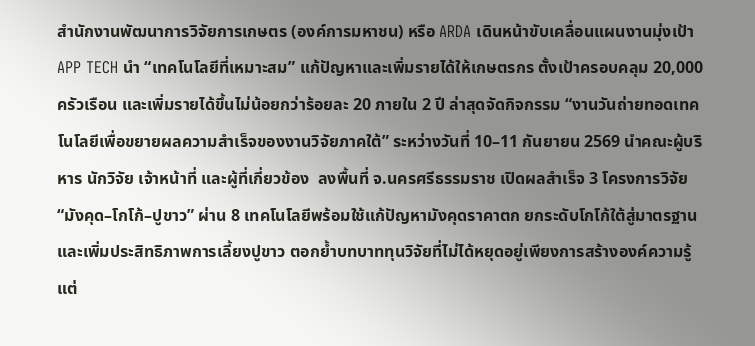สำนักงานพัฒนาการวิจัยการเกษตร (องค์การมหาชน) หรือ ARDA เดินหน้าขับเคลื่อนแผนงานมุ่งเป้า APP TECH นำ “เทคโนโลยีที่เหมาะสม” แก้ปัญหาและเพิ่มรายได้ให้เกษตรกร ตั้งเป้าครอบคลุม 20,000 ครัวเรือน และเพิ่มรายได้ขึ้นไม่น้อยกว่าร้อยละ 20 ภายใน 2 ปี ล่าสุดจัดกิจกรรม “งานวันถ่ายทอดเทคโนโลยีเพื่อขยายผลความสำเร็จของงานวิจัยภาคใต้” ระหว่างวันที่ 10–11 กันยายน 2569 นำคณะผู้บริหาร นักวิจัย เจ้าหน้าที่ และผู้ที่เกี่ยวข้อง  ลงพื้นที่ จ.นครศรีธรรมราช เปิดผลสำเร็จ 3 โครงการวิจัย “มังคุด–โกโก้–ปูขาว” ผ่าน 8 เทคโนโลยีพร้อมใช้แก้ปัญหามังคุดราคาตก ยกระดับโกโก้ใต้สู่มาตรฐาน และเพิ่มประสิทธิภาพการเลี้ยงปูขาว ตอกย้ำบทบาททุนวิจัยที่ไม่ได้หยุดอยู่เพียงการสร้างองค์ความรู้ แต่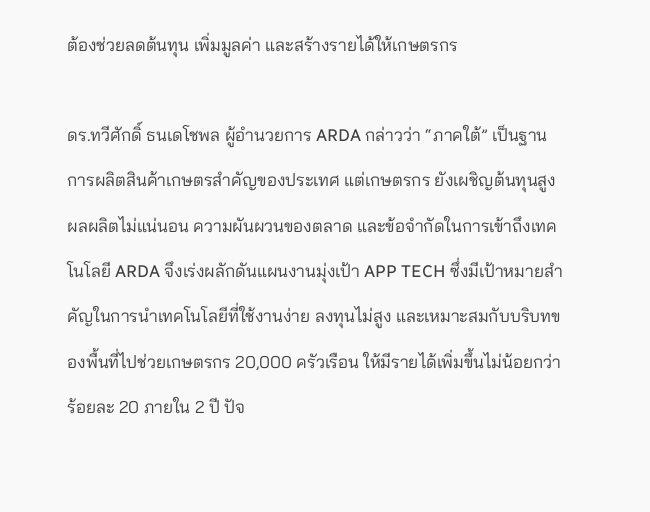ต้องช่วยลดต้นทุน เพิ่มมูลค่า และสร้างรายได้ให้เกษตรกร

ดร.ทวีศักดิ์ ธนเดโชพล ผู้อำนวยการ ARDA กล่าวว่า “ภาคใต้” เป็นฐานการผลิตสินค้าเกษตรสำคัญของประเทศ แต่เกษตรกร ยังเผชิญต้นทุนสูง ผลผลิตไม่แน่นอน ความผันผวนของตลาด และข้อจำกัดในการเข้าถึงเทคโนโลยี ARDA จึงเร่งผลักดันแผนงานมุ่งเป้า APP TECH ซึ่งมีเป้าหมายสำคัญในการนำเทคโนโลยีที่ใช้งานง่าย ลงทุนไม่สูง และเหมาะสมกับบริบทของพื้นที่ไปช่วยเกษตรกร 20,000 ครัวเรือน ให้มีรายได้เพิ่มขึ้นไม่น้อยกว่าร้อยละ 20 ภายใน 2 ปี ปัจ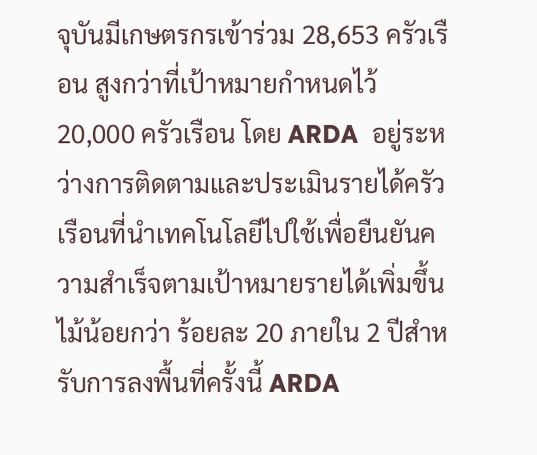จุบันมีเกษตรกรเข้าร่วม 28,653 ครัวเรือน สูงกว่าที่เป้าหมายกำหนดไว้ 20,000 ครัวเรือน โดย ARDA  อยู่ระหว่างการติดตามและประเมินรายได้ครัวเรือนที่นำเทคโนโลยีไปใช้เพื่อยืนยันความสำเร็จตามเป้าหมายรายได้เพิ่มขึ้นไม้น้อยกว่า ร้อยละ 20 ภายใน 2 ปีสำหรับการลงพื้นที่ครั้งนี้ ARDA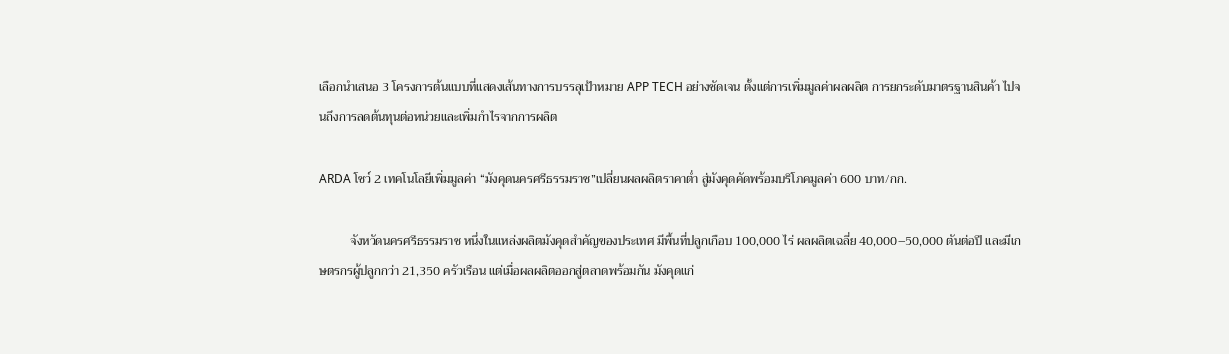เลือกนำเสนอ 3 โครงการต้นแบบที่แสดงเส้นทางการบรรลุเป้าหมาย APP TECH อย่างชัดเจน ตั้งแต่การเพิ่มมูลค่าผลผลิต การยกระดับมาตรฐานสินค้า ไปจนถึงการลดต้นทุนต่อหน่วยและเพิ่มกำไรจากการผลิต

ARDA โชว์ 2 เทคโนโลยีเพิ่มมูลค่า “มังคุดนครศรีธรรมราช”เปลี่ยนผลผลิตราคาต่ำ สู่มังคุดคัดพร้อมบริโภคมูลค่า 600 บาท/กก.

          จังหวัดนครศรีธรรมราช หนึ่งในแหล่งผลิตมังคุดสำคัญของประเทศ มีพื้นที่ปลูกเกือบ 100,000 ไร่ ผลผลิตเฉลี่ย 40,000–50,000 ตันต่อปี และมีเกษตรกรผู้ปลูกกว่า 21,350 ครัวเรือน แต่เมื่อผลผลิตออกสู่ตลาดพร้อมกัน มังคุดแก่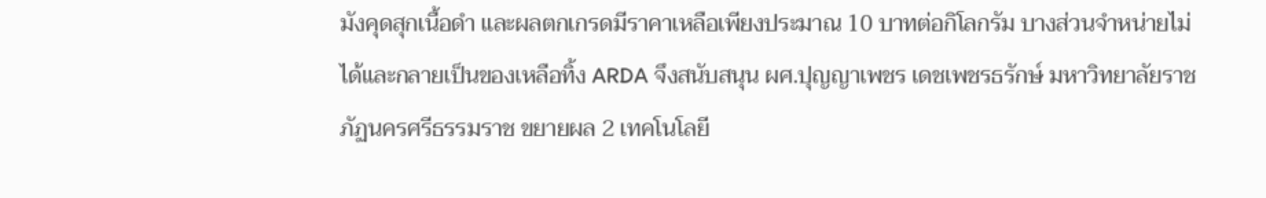มังคุดสุกเนื้อดำ และผลตกเกรดมีราคาเหลือเพียงประมาณ 10 บาทต่อกิโลกรัม บางส่วนจำหน่ายไม่ได้และกลายเป็นของเหลือทิ้ง ARDA จึงสนับสนุน ผศ.ปุญญาเพชร เดชเพชรธรักษ์ มหาวิทยาลัยราชภัฏนครศรีธรรมราช ขยายผล 2 เทคโนโลยี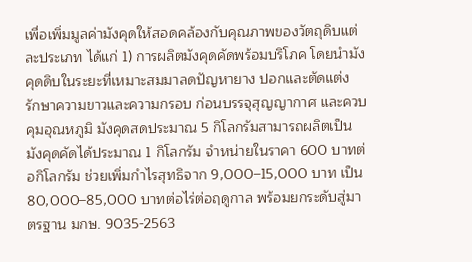เพื่อเพิ่มมูลค่ามังคุดให้สอดคล้องกับคุณภาพของวัตถุดิบแต่ละประเภท ได้แก่ 1) การผลิตมังคุดคัดพร้อมบริโภค โดยนำมังคุดดิบในระยะที่เหมาะสมมาลดปัญหายาง ปอกและตัดแต่ง รักษาความขาวและความกรอบ ก่อนบรรจุสุญญากาศ และควบคุมอุณหภูมิ มังคุดสดประมาณ 5 กิโลกรัมสามารถผลิตเป็นมังคุดคัดได้ประมาณ 1 กิโลกรัม จำหน่ายในราคา 600 บาทต่อกิโลกรัม ช่วยเพิ่มกำไรสุทธิจาก 9,000–15,000 บาท เป็น 80,000–85,000 บาทต่อไร่ต่อฤดูกาล พร้อมยกระดับสู่มาตรฐาน มกษ. 9035-2563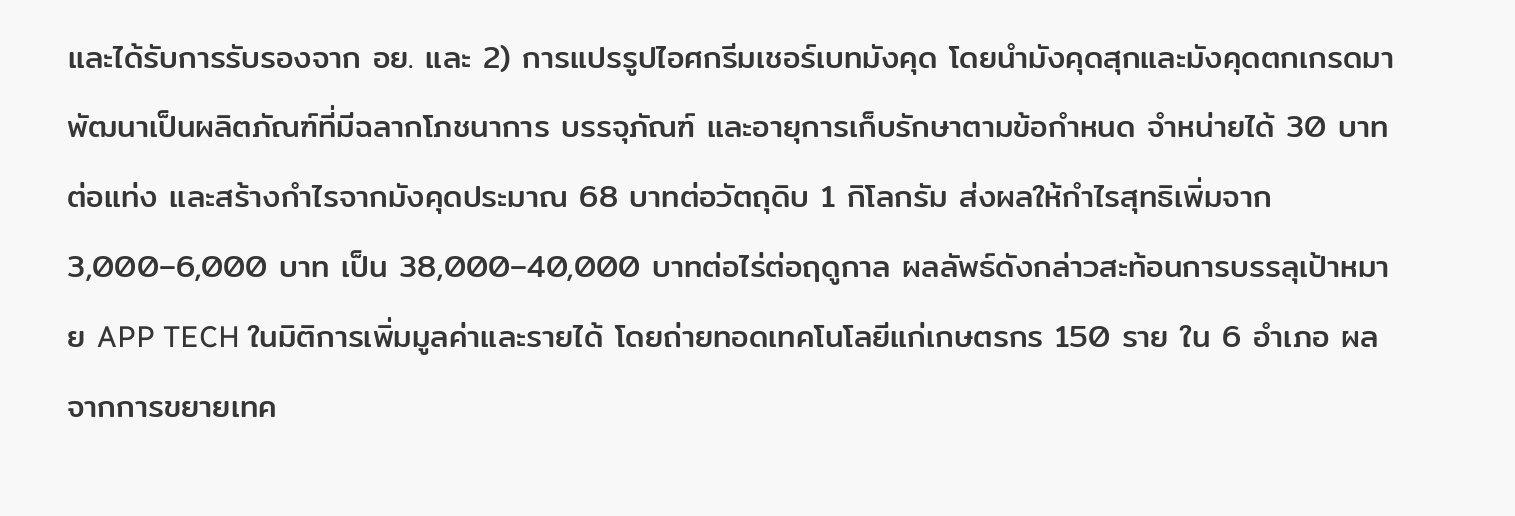และได้รับการรับรองจาก อย. และ 2) การแปรรูปไอศกรีมเชอร์เบทมังคุด โดยนำมังคุดสุกและมังคุดตกเกรดมาพัฒนาเป็นผลิตภัณฑ์ที่มีฉลากโภชนาการ บรรจุภัณฑ์ และอายุการเก็บรักษาตามข้อกำหนด จำหน่ายได้ 30 บาทต่อแท่ง และสร้างกำไรจากมังคุดประมาณ 68 บาทต่อวัตถุดิบ 1 กิโลกรัม ส่งผลให้กำไรสุทธิเพิ่มจาก 3,000–6,000 บาท เป็น 38,000–40,000 บาทต่อไร่ต่อฤดูกาล ผลลัพธ์ดังกล่าวสะท้อนการบรรลุเป้าหมาย APP TECH ในมิติการเพิ่มมูลค่าและรายได้ โดยถ่ายทอดเทคโนโลยีแก่เกษตรกร 150 ราย ใน 6 อำเภอ ผลจากการขยายเทค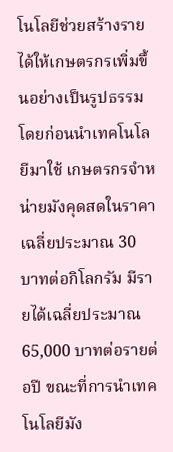โนโลยีช่วยสร้างรายได้ให้เกษตรกรเพิ่มขึ้นอย่างเป็นรูปธรรม โดยก่อนนำเทคโนโลยีมาใช้ เกษตรกรจำหน่ายมังคุดสดในราคาเฉลี่ยประมาณ 30 บาทต่อกิโลกรัม มีรายได้เฉลี่ยประมาณ 65,000 บาทต่อรายต่อปี ขณะที่การนำเทคโนโลยีมัง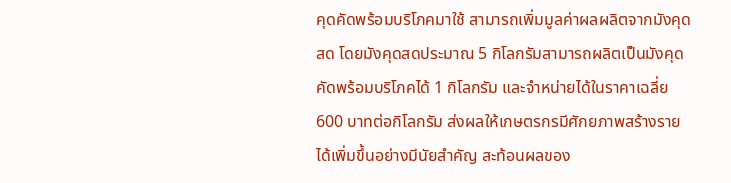คุดคัดพร้อมบริโภคมาใช้ สามารถเพิ่มมูลค่าผลผลิตจากมังคุดสด โดยมังคุดสดประมาณ 5 กิโลกรัมสามารถผลิตเป็นมังคุดคัดพร้อมบริโภคได้ 1 กิโลกรัม และจำหน่ายได้ในราคาเฉลี่ย 600 บาทต่อกิโลกรัม ส่งผลให้เกษตรกรมีศักยภาพสร้างรายได้เพิ่มขึ้นอย่างมีนัยสำคัญ สะท้อนผลของ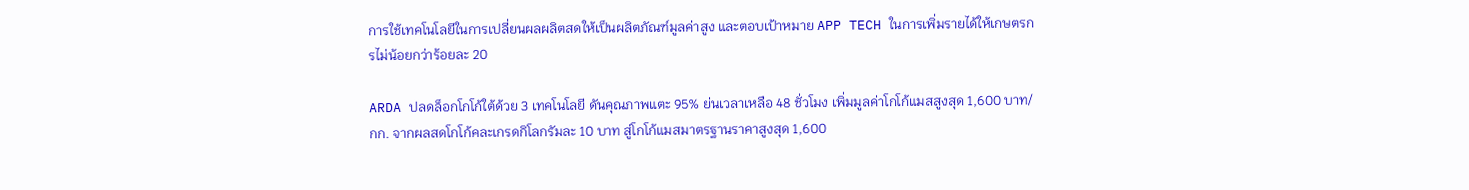การใช้เทคโนโลยีในการเปลี่ยนผลผลิตสดให้เป็นผลิตภัณฑ์มูลค่าสูง และตอบเป้าหมาย APP TECH ในการเพิ่มรายได้ให้เกษตรกรไม่น้อยกว่าร้อยละ 20

ARDA ปลดล็อกโกโก้ใต้ด้วย 3 เทคโนโลยี ดันคุณภาพแตะ 95% ย่นเวลาเหลือ 48 ชั่วโมง เพิ่มมูลค่าโกโก้แมสสูงสุด 1,600 บาท/กก. จากผลสดโกโก้คละเกรดกิโลกรัมละ 10 บาท สู่โกโก้แมสมาตรฐานราคาสูงสุด 1,600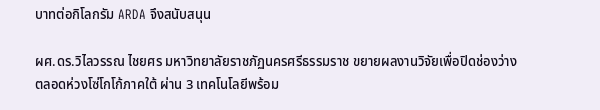บาทต่อกิโลกรัม ARDA จึงสนับสนุน

ผศ.ดร.วิไลวรรณ ไชยศร มหาวิทยาลัยราชภัฏนครศรีธรรมราช ขยายผลงานวิจัยเพื่อปิดช่องว่างตลอดห่วงโซ่โกโก้ภาคใต้ ผ่าน 3 เทคโนโลยีพร้อม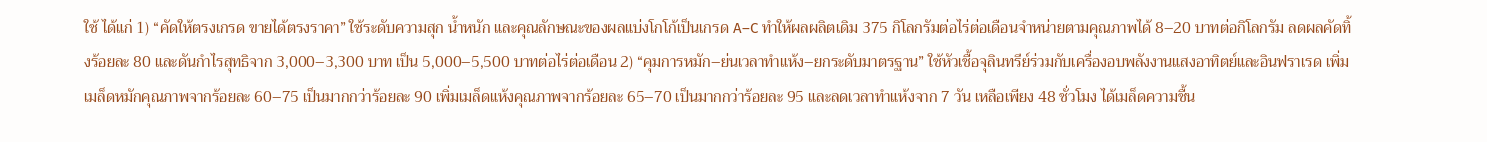ใช้ ได้แก่ 1) “คัดให้ตรงเกรด ขายได้ตรงราคา” ใช้ระดับความสุก น้ำหนัก และคุณลักษณะของผลแบ่งโกโก้เป็นเกรด A–C ทำให้ผลผลิตเดิม 375 กิโลกรัมต่อไร่ต่อเดือนจำหน่ายตามคุณภาพได้ 8–20 บาทต่อกิโลกรัม ลดผลคัดทิ้งร้อยละ 80 และดันกำไรสุทธิจาก 3,000–3,300 บาท เป็น 5,000–5,500 บาทต่อไร่ต่อเดือน 2) “คุมการหมัก–ย่นเวลาทำแห้ง–ยกระดับมาตรฐาน” ใช้หัวเชื้อจุลินทรีย์ร่วมกับเครื่องอบพลังงานแสงอาทิตย์และอินฟราเรด เพิ่มเมล็ดหมักคุณภาพจากร้อยละ 60–75 เป็นมากกว่าร้อยละ 90 เพิ่มเมล็ดแห้งคุณภาพจากร้อยละ 65–70 เป็นมากกว่าร้อยละ 95 และลดเวลาทำแห้งจาก 7 วัน เหลือเพียง 48 ชั่วโมง ได้เมล็ดความชื้น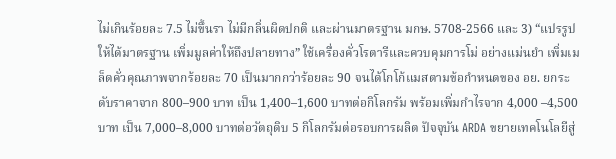ไม่เกินร้อยละ 7.5 ไม่ขึ้นรา ไม่มีกลิ่นผิดปกติ และผ่านมาตรฐาน มกษ. 5708-2566 และ 3) “แปรรูปให้ได้มาตรฐาน เพิ่มมูลค่าให้ถึงปลายทาง” ใช้เครื่องคั่วโรตารีและควบคุมการโม่ อย่างแม่นยำ เพิ่มเมล็ดคั่วคุณภาพจากร้อยละ 70 เป็นมากกว่าร้อยละ 90 จนได้โกโก้แมสตามข้อกำหนดของ อย. ยกระดับราคาจาก 800–900 บาท เป็น 1,400–1,600 บาทต่อกิโลกรัม พร้อมเพิ่มกำไรจาก 4,000 –4,500 บาท เป็น 7,000–8,000 บาทต่อวัตถุดิบ 5 กิโลกรัมต่อรอบการผลิต ปัจจุบัน ARDA ขยายเทคโนโลยีสู่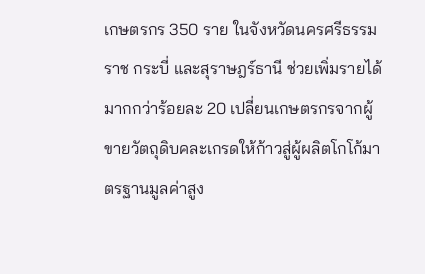เกษตรกร 350 ราย ในจังหวัดนครศรีธรรมราช กระบี่ และสุราษฎร์ธานี ช่วยเพิ่มรายได้มากกว่าร้อยละ 20 เปลี่ยนเกษตรกรจากผู้ขายวัตถุดิบคละเกรดให้ก้าวสู่ผู้ผลิตโกโก้มาตรฐานมูลค่าสูง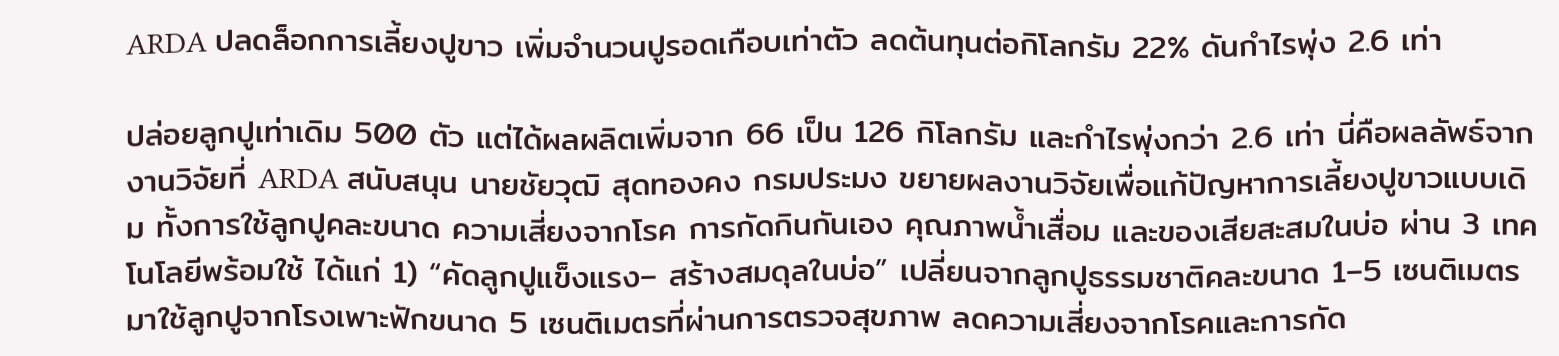ARDA ปลดล็อกการเลี้ยงปูขาว เพิ่มจำนวนปูรอดเกือบเท่าตัว ลดต้นทุนต่อกิโลกรัม 22% ดันกำไรพุ่ง 2.6 เท่า

ปล่อยลูกปูเท่าเดิม 500 ตัว แต่ได้ผลผลิตเพิ่มจาก 66 เป็น 126 กิโลกรัม และกำไรพุ่งกว่า 2.6 เท่า นี่คือผลลัพธ์จากงานวิจัยที่ ARDA สนับสนุน นายชัยวุฒิ สุดทองคง กรมประมง ขยายผลงานวิจัยเพื่อแก้ปัญหาการเลี้ยงปูขาวแบบเดิม ทั้งการใช้ลูกปูคละขนาด ความเสี่ยงจากโรค การกัดกินกันเอง คุณภาพน้ำเสื่อม และของเสียสะสมในบ่อ ผ่าน 3 เทคโนโลยีพร้อมใช้ ได้แก่ 1) “คัดลูกปูแข็งแรง– สร้างสมดุลในบ่อ” เปลี่ยนจากลูกปูธรรมชาติคละขนาด 1–5 เซนติเมตร มาใช้ลูกปูจากโรงเพาะฟักขนาด 5 เซนติเมตรที่ผ่านการตรวจสุขภาพ ลดความเสี่ยงจากโรคและการกัด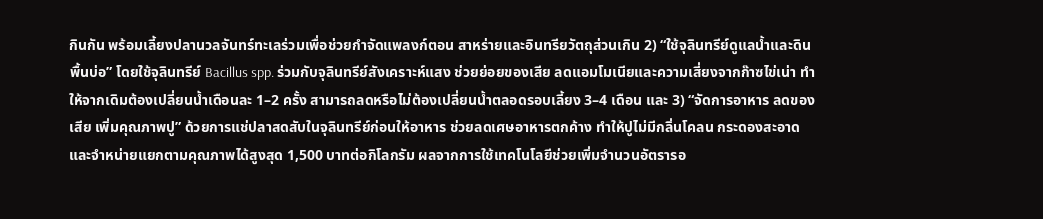กินกัน พร้อมเลี้ยงปลานวลจันทร์ทะเลร่วมเพื่อช่วยกำจัดแพลงก์ตอน สาหร่ายและอินทรียวัตถุส่วนเกิน 2) “ใช้จุลินทรีย์ดูแลน้ำและดินพื้นบ่อ” โดยใช้จุลินทรีย์ Bacillus spp. ร่วมกับจุลินทรีย์สังเคราะห์แสง ช่วยย่อยของเสีย ลดแอมโมเนียและความเสี่ยงจากก๊าซไข่เน่า ทำให้จากเดิมต้องเปลี่ยนน้ำเดือนละ 1–2 ครั้ง สามารถลดหรือไม่ต้องเปลี่ยนน้ำตลอดรอบเลี้ยง 3–4 เดือน และ 3) “จัดการอาหาร ลดของเสีย เพิ่มคุณภาพปู” ด้วยการแช่ปลาสดสับในจุลินทรีย์ก่อนให้อาหาร ช่วยลดเศษอาหารตกค้าง ทำให้ปูไม่มีกลิ่นโคลน กระดองสะอาด และจำหน่ายแยกตามคุณภาพได้สูงสุด 1,500 บาทต่อกิโลกรัม ผลจากการใช้เทคโนโลยีช่วยเพิ่มจำนวนอัตรารอ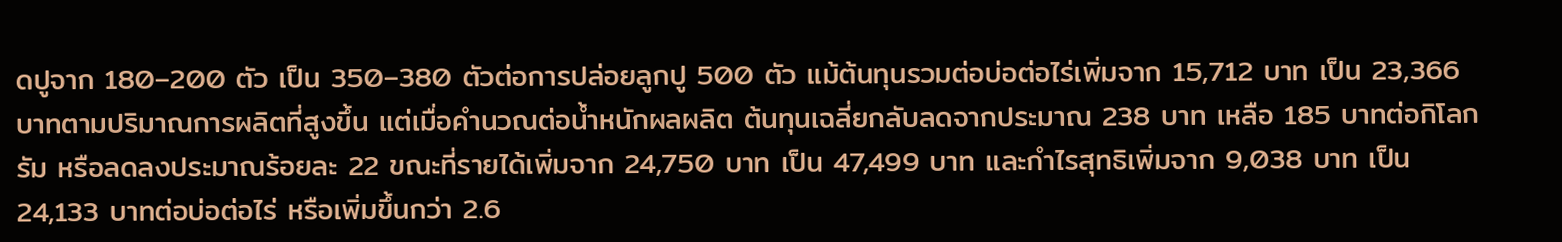ดปูจาก 180–200 ตัว เป็น 350–380 ตัวต่อการปล่อยลูกปู 500 ตัว แม้ต้นทุนรวมต่อบ่อต่อไร่เพิ่มจาก 15,712 บาท เป็น 23,366 บาทตามปริมาณการผลิตที่สูงขึ้น แต่เมื่อคำนวณต่อน้ำหนักผลผลิต ต้นทุนเฉลี่ยกลับลดจากประมาณ 238 บาท เหลือ 185 บาทต่อกิโลกรัม หรือลดลงประมาณร้อยละ 22 ขณะที่รายได้เพิ่มจาก 24,750 บาท เป็น 47,499 บาท และกำไรสุทธิเพิ่มจาก 9,038 บาท เป็น 24,133 บาทต่อบ่อต่อไร่ หรือเพิ่มขึ้นกว่า 2.6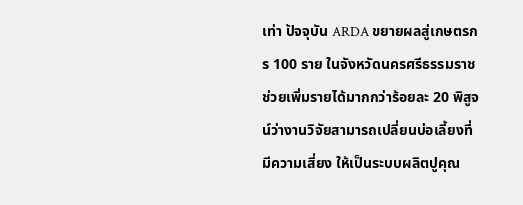เท่า ปัจจุบัน ARDA ขยายผลสู่เกษตรกร 100 ราย ในจังหวัดนครศรีธรรมราช ช่วยเพิ่มรายได้มากกว่าร้อยละ 20 พิสูจน์ว่างานวิจัยสามารถเปลี่ยนบ่อเลี้ยงที่มีความเสี่ยง ให้เป็นระบบผลิตปูคุณ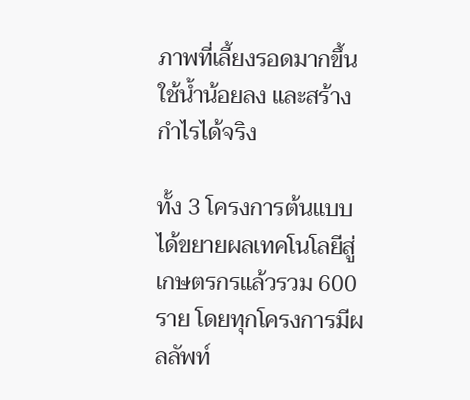ภาพที่เลี้ยงรอดมากขึ้น ใช้น้ำน้อยลง และสร้างกำไรได้จริง

ทั้ง 3 โครงการต้นแบบได้ขยายผลเทคโนโลยีสู่เกษตรกรแล้วรวม 600 ราย โดยทุกโครงการมีผลลัพท์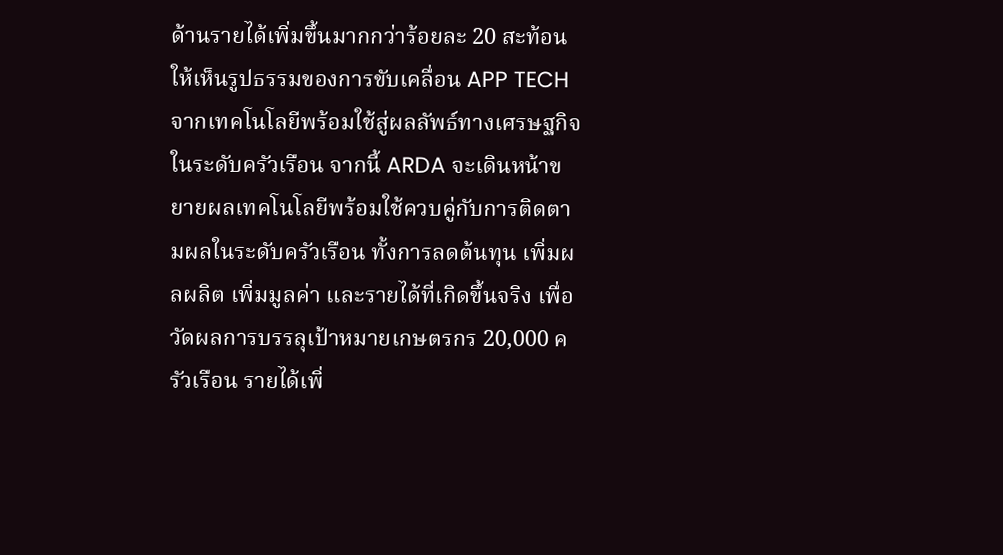ด้านรายได้เพิ่มขึ้นมากกว่าร้อยละ 20 สะท้อนให้เห็นรูปธรรมของการขับเคลื่อน APP TECH จากเทคโนโลยีพร้อมใช้สู่ผลลัพธ์ทางเศรษฐกิจในระดับครัวเรือน จากนี้ ARDA จะเดินหน้าขยายผลเทคโนโลยีพร้อมใช้ควบคู่กับการติดตามผลในระดับครัวเรือน ทั้งการลดต้นทุน เพิ่มผลผลิต เพิ่มมูลค่า และรายได้ที่เกิดขึ้นจริง เพื่อวัดผลการบรรลุเป้าหมายเกษตรกร 20,000 ครัวเรือน รายได้เพิ่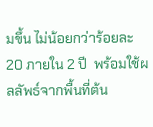มขึ้น ไม่น้อยกว่าร้อยละ 20 ภายใน 2 ปี  พร้อมใช้ผลลัพธ์จากพื้นที่ต้น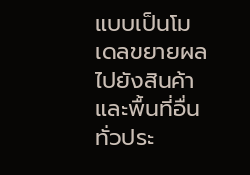แบบเป็นโมเดลขยายผลไปยังสินค้าและพื้นที่อื่นทั่วประ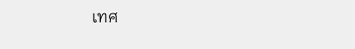เทศ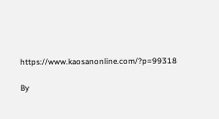https://www.kaosanonline.com/?p=99318

By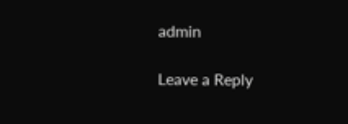admin

Leave a Reply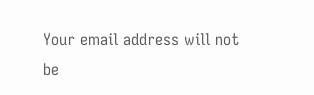Your email address will not be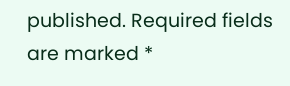published. Required fields are marked *